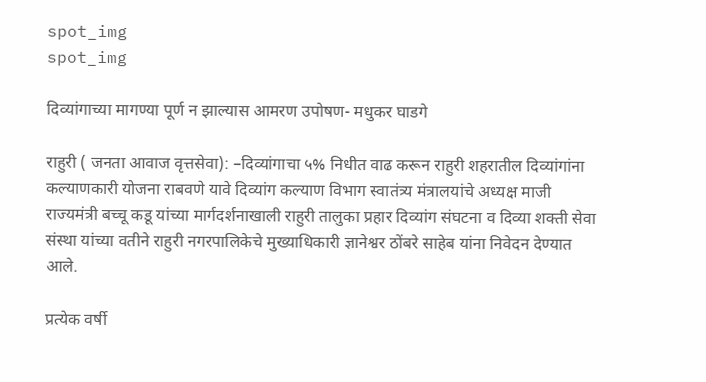spot_img
spot_img

दिव्यांगाच्या मागण्या पूर्ण न झाल्यास आमरण उपोषण- मधुकर घाडगे

राहुरी ( जनता आवाज वृत्तसेवा): –दिव्यांगाचा ५% निधीत वाढ करून राहुरी शहरातील दिव्यांगांना कल्याणकारी योजना राबवणे यावे दिव्यांग कल्याण विभाग स्वातंत्र्य मंत्रालयांचे अध्यक्ष माजी राज्यमंत्री बच्चू कडू यांच्या मार्गदर्शनाखाली राहुरी तालुका प्रहार दिव्यांग संघटना व दिव्या शक्ती सेवा संस्था यांच्या वतीने राहुरी नगरपालिकेचे मुख्याधिकारी ज्ञानेश्वर ठोंबरे साहेब यांना निवेदन देण्यात आले.

प्रत्येक वर्षी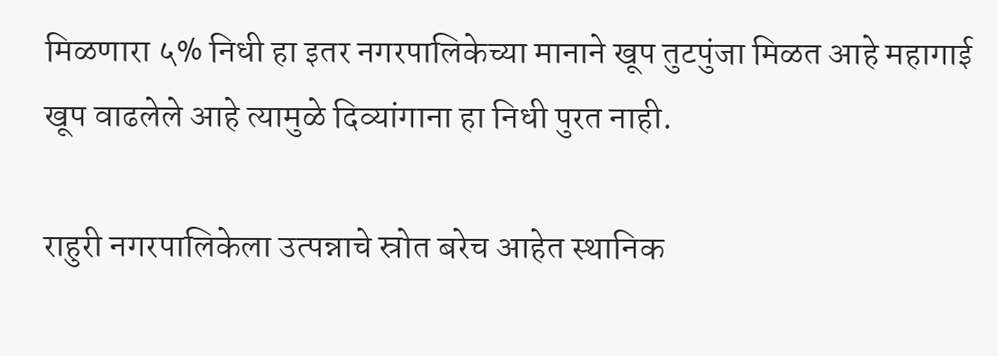मिळणारा ५% निधी हा इतर नगरपालिकेच्या मानाने खूप तुटपुंजा मिळत आहे महागाई खूप वाढलेले आहे त्यामुळे दिव्यांगाना हा निधी पुरत नाही.

राहुरी नगरपालिकेला उत्पन्नाचे स्रोत बरेच आहेत स्थानिक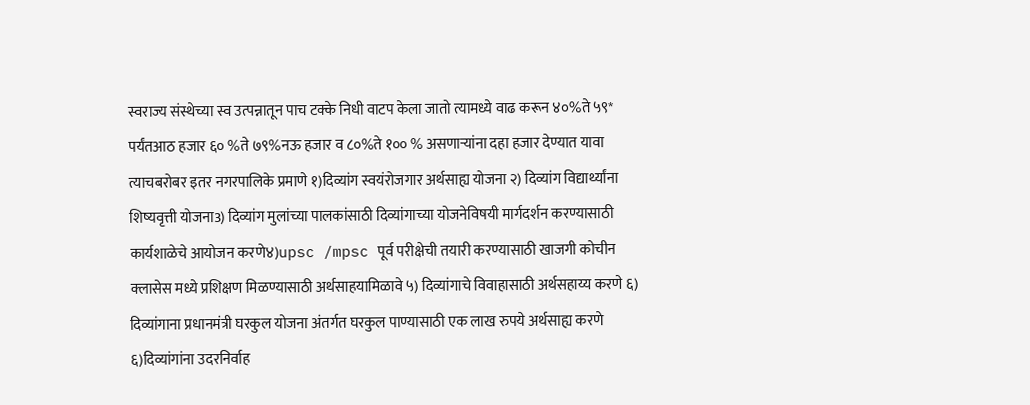स्वराज्य संस्थेच्या स्व उत्पन्नातून पाच टक्के निधी वाटप केला जातो त्यामध्ये वाढ करून ४०%ते ५९* पर्यंतआठ हजार ६० %ते ७९%नऊ हजार व ८०%ते १०० % असणाऱ्यांना दहा हजार देण्यात यावा त्याचबरोबर इतर नगरपालिके प्रमाणे १)दिव्यांग स्वयंरोजगार अर्थसाह्य योजना २) दिव्यांग विद्यार्थ्यांना शिष्यवृत्ती योजना3) दिव्यांग मुलांच्या पालकांसाठी दिव्यांगाच्या योजनेविषयी मार्गदर्शन करण्यासाठी कार्यशाळेचे आयोजन करणे४)upsc /mpsc पूर्व परीक्षेची तयारी करण्यासाठी खाजगी कोचीन क्लासेस मध्ये प्रशिक्षण मिळण्यासाठी अर्थसाहयामिळावे ५) दिव्यांगाचे विवाहासाठी अर्थसहाय्य करणे ६) दिव्यांगाना प्रधानमंत्री घरकुल योजना अंतर्गत घरकुल पाण्यासाठी एक लाख रुपये अर्थसाह्य करणे ६)दिव्यांगांना उदरनिर्वाह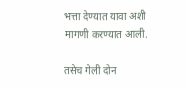भत्ता देण्यात यावा अशी मागणी करण्यात आली.

तसेच गेली दोन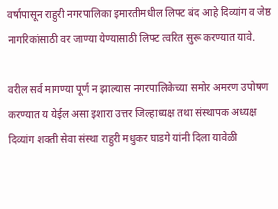वर्षापासून राहुरी नगरपालिका इमारतीमधील लिफ्ट बंद आहे दिव्यांग व जेष्ठ नागरिकांसाठी वर जाण्या येण्यासाठी लिफ्ट त्वरित सुरू करण्यात यावे.

वरील सर्व मागण्या पूर्ण न झाल्यास नगरपालिकेच्या समोर अमरण उपोषण करण्यात य येईल असा इशारा उत्तर जिल्हाध्यक्ष तथा संस्थापक अध्यक्ष दिव्यांग शक्ती सेवा संस्था राहुरी मधुकर घाडगे यांनी दिला यावेळी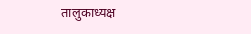तालुकाध्यक्ष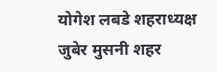योगेश लबडे शहराध्यक्ष जुबेर मुसनी शहर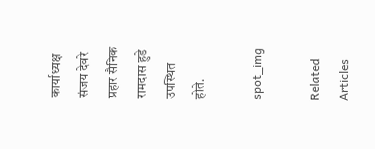कार्याध्यक्ष संजय देवरे प्रहार सैनिक रामदास हुडे उपस्थित होते.

spot_img

Related Articles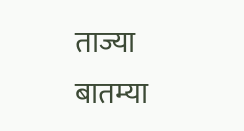ताज्या बातम्या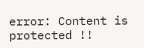error: Content is protected !!